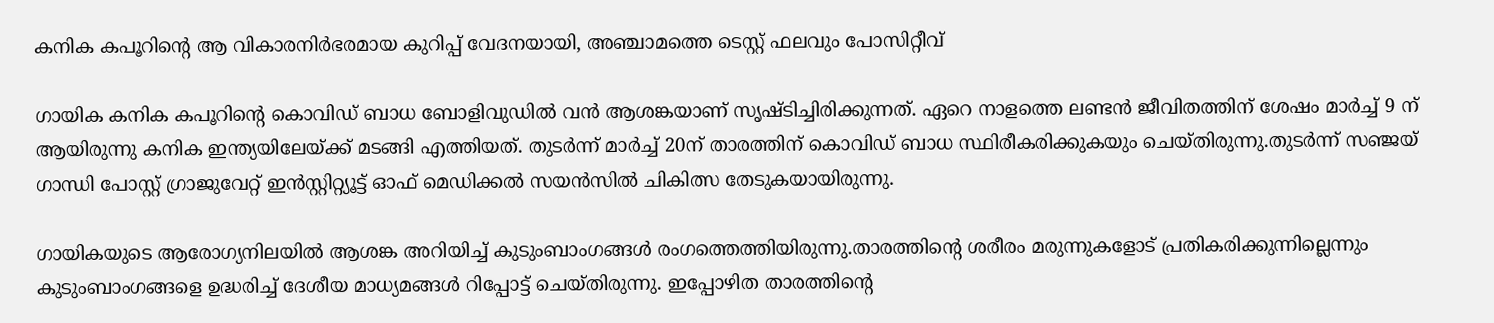കനിക കപൂറിന്റെ ആ വികാരനിർഭരമായ കുറിപ്പ് വേദനയായി, അ‍ഞ്ചാമത്തെ ടെസ്റ്റ് ഫലവും പോസിറ്റീവ്

ഗായിക കനിക കപൂറിന്റെ കൊവിഡ് ബാധ ബോളിവുഡിൽ വൻ ആശങ്കയാണ് സൃഷ്ടിച്ചിരിക്കുന്നത്. ഏറെ നാളത്തെ ലണ്ടൻ ജീവിതത്തിന് ശേഷം മാർച്ച് 9 ന് ആയിരുന്നു കനിക ഇന്ത്യയിലേയ്ക്ക് മടങ്ങി എത്തിയത്. തുടർന്ന് മാർച്ച് 20ന് താരത്തിന് കൊവിഡ് ബാധ സ്ഥിരീകരിക്കുകയും ചെയ്തിരുന്നു.തുടർന്ന് സഞ്ജയ് ഗാന്ധി പോസ്റ്റ് ഗ്രാജുവേറ്റ് ഇന്‍സ്റ്റിറ്റ്യൂട്ട് ഓഫ് മെഡിക്കല്‍ സയന്‍സിൽ ചികിത്സ തേടുകയായിരുന്നു.

ഗായികയുടെ ആരോഗ്യനിലയിൽ ആശങ്ക അറിയിച്ച് കുടുംബാംഗങ്ങൾ രംഗത്തെത്തിയിരുന്നു.താരത്തിന്റെ ശരീരം മരുന്നുകളോട് പ്രതികരിക്കുന്നില്ലെന്നും കുടുംബാംഗങ്ങളെ ഉദ്ധരിച്ച് ദേശീയ മാധ്യമങ്ങൾ റിപ്പോട്ട് ചെയ്തിരുന്നു. ഇപ്പോഴിത താരത്തിന്റെ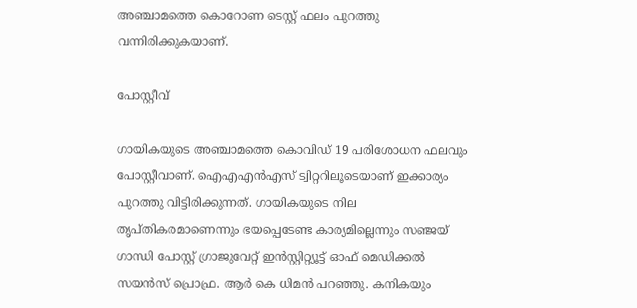അ‍ഞ്ചാമത്തെ കൊറോണ ടെസ്റ്റ് ഫലം പുറത്തു വന്നിരിക്കുകയാണ്.

പോസ്റ്റീവ്

ഗായികയുടെ അഞ്ചാമത്തെ കൊവിഡ് 19 പരിശോധന ഫലവും പോസ്റ്റീവാണ്. ഐഎഎൻഎസ് ട്വിറ്ററിലൂടെയാണ് ഇക്കാര്യം പുറത്തു വിട്ടിരിക്കുന്നത്. ഗായികയുടെ നില തൃപ്തികരമാണെന്നും ഭയപ്പെടേണ്ട കാര്യമില്ലെന്നും സഞ്ജയ് ഗാന്ധി പോസ്റ്റ് ഗ്രാജുവേറ്റ് ഇന്‍സ്റ്റിറ്റ്യൂട്ട് ഓഫ് മെഡിക്കല്‍ സയന്‍സ് പ്രൊഫ്ര. ആർ കെ ധിമൻ പറഞ്ഞു. കനികയും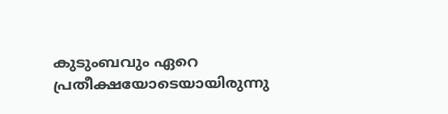കുടുംബവും ഏറെ പ്രതീക്ഷയോടെയായിരുന്നു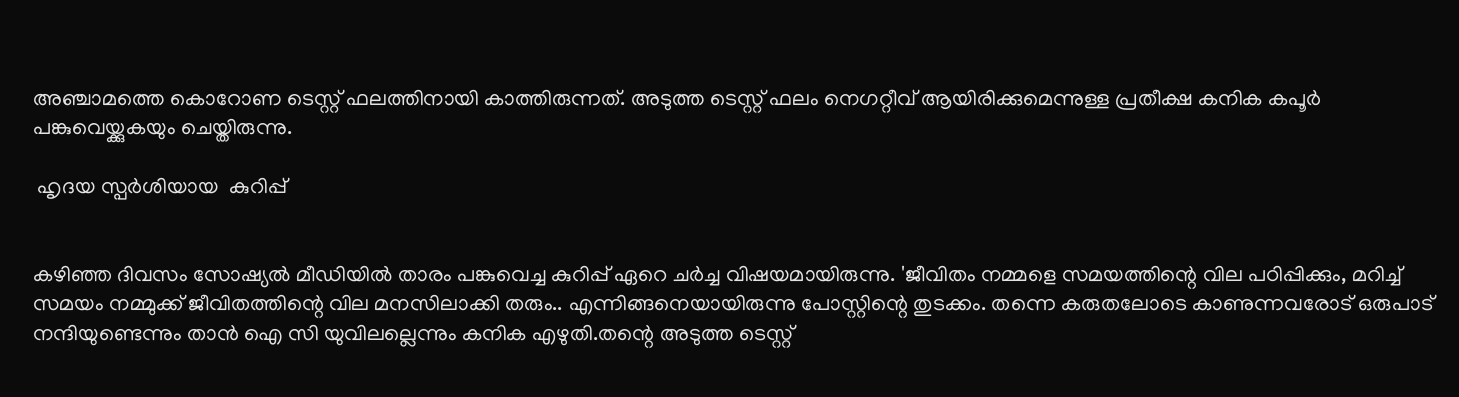അഞ്ചാമത്തെ കൊറോണ ടെസ്റ്റ് ഫലത്തിനായി കാത്തിരുന്നത്. അടുത്ത ടെസ്റ്റ് ഫലം നെഗറ്റീവ് ആയിരിക്കുമെന്നുള്ള പ്രതീക്ഷ കനിക കപൂർ പങ്കുവെയ്ക്കുകയും ചെയ്തിരുന്നു.

 ഹൃദയ സ്പർശിയായ  കുറിപ്പ്


കഴിഞ്ഞ ദിവസം സോഷ്യൽ മീഡിയിൽ താരം പങ്കുവെച്ച കുറിപ്പ് ഏറെ ചർച്ച വിഷയമായിരുന്നു. 'ജീവിതം നമ്മളെ സമയത്തിന്റെ വില പഠിപ്പിക്കും, മറിച്ച് സമയം നമ്മുക്ക് ജീവിതത്തിന്റെ വില മനസിലാക്കി തരും.. എന്നിങ്ങനെയായിരുന്നു പോസ്റ്റിന്റെ തുടക്കം. തന്നെ കരുതലോടെ കാണുന്നവരോട് ഒരുപാട് നന്ദിയുണ്ടെന്നും താൻ ഐ സി യുവിലല്ലെന്നും കനിക എഴുതി.തന്റെ അടുത്ത ടെസ്റ്റ്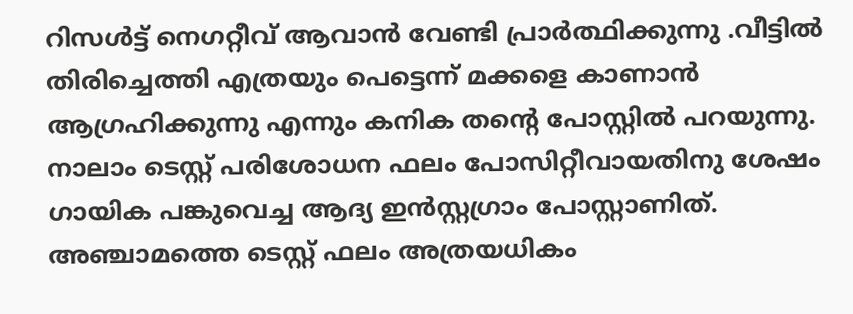റിസൾട്ട് നെഗറ്റീവ് ആവാൻ വേണ്ടി പ്രാർത്ഥിക്കുന്നു .വീട്ടിൽ തിരിച്ചെത്തി എത്രയും പെട്ടെന്ന് മക്കളെ കാണാൻ ആഗ്രഹിക്കുന്നു എന്നും കനിക തന്റെ പോസ്റ്റിൽ പറയുന്നു. നാലാം ടെസ്റ്റ് പരിശോധന ഫലം പോസിറ്റീവായതിനു ശേഷം ഗായിക പങ്കുവെച്ച ആദ്യ ഇൻസ്റ്റഗ്രാം പോസ്റ്റാണിത്. അഞ്ചാമത്തെ ടെസ്റ്റ് ഫലം അത്രയധികം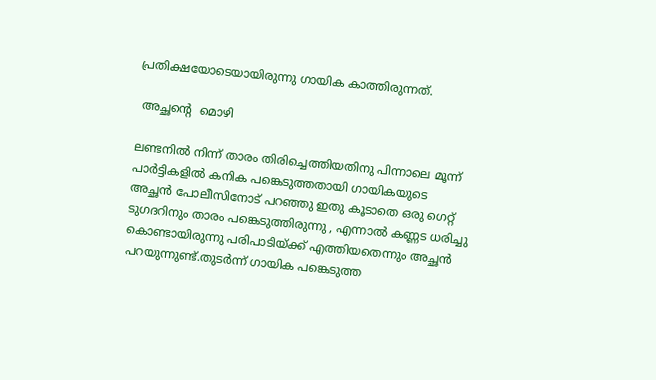പ്രതിക്ഷയോടെയായിരുന്നു ഗായിക കാത്തിരുന്നത്.

 അച്ഛന്റെ  മൊഴി

ലണ്ടനിൽ നിന്ന് താരം തിരിച്ചെത്തിയതിനു പിന്നാലെ മൂന്ന് പാർട്ടികളിൽ കനിക പങ്കെടുത്തതായി ഗായികയുടെ അച്ഛൻ പോലീസിനോട് പറഞ്ഞു ഇതു കൂടാതെ ഒരു ഗെറ്റ് ടുഗദറിനും താരം പങ്കെടുത്തിരുന്നു , എന്നാൽ കണ്ണട ധരിച്ചു കൊണ്ടായിരുന്നു പരിപാടിയ്ക്ക് എത്തിയതെന്നും അച്ഛൻ പറയുന്നുണ്ട്.തുടര്‍ന്ന് ഗായിക പങ്കെടുത്ത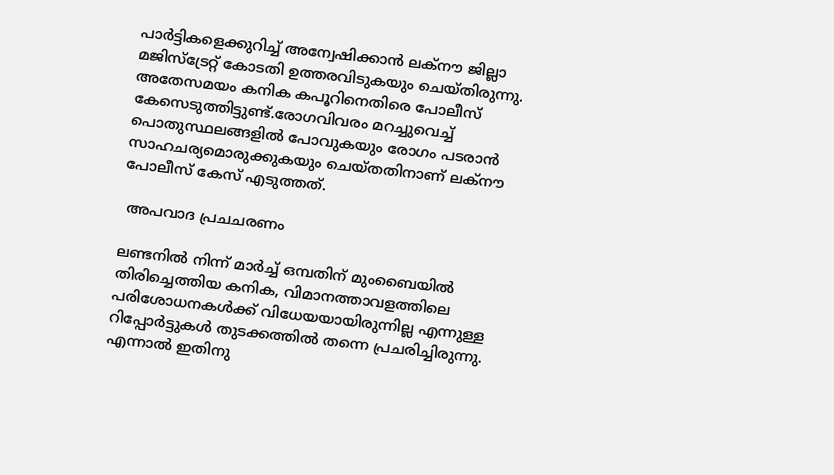പാര്‍ട്ടികളെക്കുറിച്ച് അന്വേഷിക്കാന്‍ ലക്‌നൗ ജില്ലാ മജിസ്‌ട്രേറ്റ് കോടതി ഉത്തരവിടുകയും ചെയ്തിരുന്നു. അതേസമയം കനിക കപൂറിനെതിരെ പോലീസ് കേസെടുത്തിട്ടുണ്ട്.രോഗവിവരം മറച്ചുവെച്ച് പൊതുസ്ഥലങ്ങളില്‍ പോവുകയും രോഗം പടരാന്‍ സാഹചര്യമൊരുക്കുകയും ചെയ്തതിനാണ് ലക്നൗ പോലീസ് കേസ് എടുത്തത്.

 അപവാദ പ്രചചരണം

ലണ്ടനില്‍ നിന്ന് മാര്‍ച്ച് ഒമ്പതിന് മുംബൈയില്‍ തിരിച്ചെത്തിയ കനിക, വിമാനത്താവളത്തിലെ പരിശോധനകൾക്ക് വിധേയയായിരുന്നില്ല എന്നുള്ള റിപ്പോർട്ടുകൾ തുടക്കത്തിൽ തന്നെ പ്രചരിച്ചിരുന്നു. എന്നാൽ ഇതിനു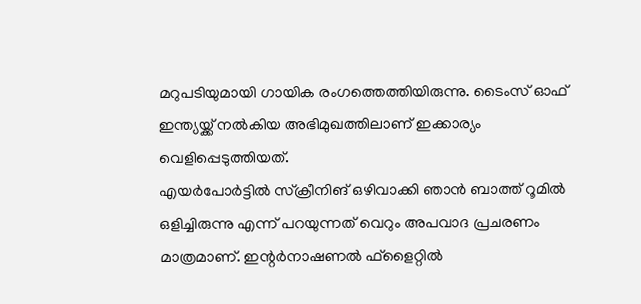മറുപടിയുമായി ഗായിക രംഗത്തെത്തിയിരുന്നു. ടൈംസ് ഓഫ് ഇന്ത്യയ്ക്ക് നൽകിയ അഭിമുഖത്തിലാണ് ഇക്കാര്യം വെളിപ്പെടുത്തിയത്.
എയർപോർട്ടിൽ സ്ക്രീനിങ് ഒഴിവാക്കി ഞാൻ ബാത്ത് റൂമിൽ ഒളിച്ചിരുന്നു എന്ന് പറയുന്നത് വെറും അപവാദ പ്രചരണം മാത്രമാണ്. ഇന്റർനാഷണൽ ഫ്ളൈറ്റിൽ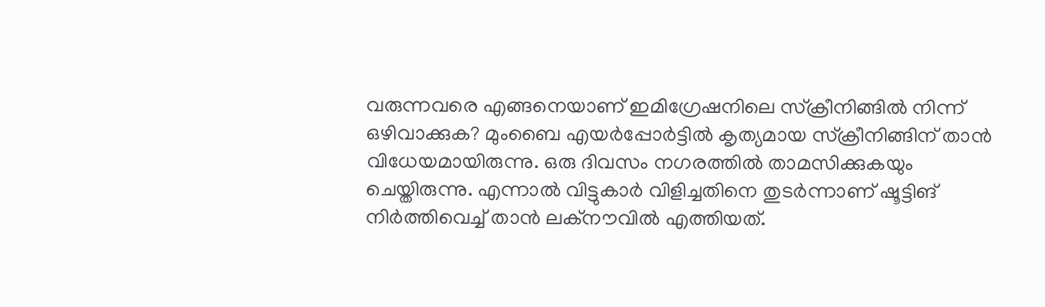വരുന്നവരെ എങ്ങനെയാണ് ഇമിഗ്രേഷനിലെ സ്ക്രീനിങ്ങിൽ നിന്ന് ഒഴിവാക്കുക? മുംബൈ എയർപ്പോർട്ടിൽ കൃത്യമായ സ്ക്രീനിങ്ങിന് താൻ വിധേയമായിരുന്നു. ഒരു ദിവസം നഗരത്തിൽ താമസിക്കുകയും ചെയ്തിരുന്നു. എന്നാൽ വിട്ടുകാർ വിളിച്ചതിനെ തുടർന്നാണ് ഷൂട്ടിങ് നിർത്തിവെച്ച് താൻ ലക്നൗവിൽ എത്തിയത്.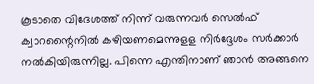കൂടാതെ വിദേശത്ത് നിന്ന് വരുന്നവർ സെൽഫ് ക്വാറന്റൈനിൽ കഴിയണമെന്നുളള നിർദ്ദേശം സർക്കാർ നൽകിയിരുന്നില്ല. പിന്നെ എന്തിനാണ് ഞാൻ അങ്ങനെ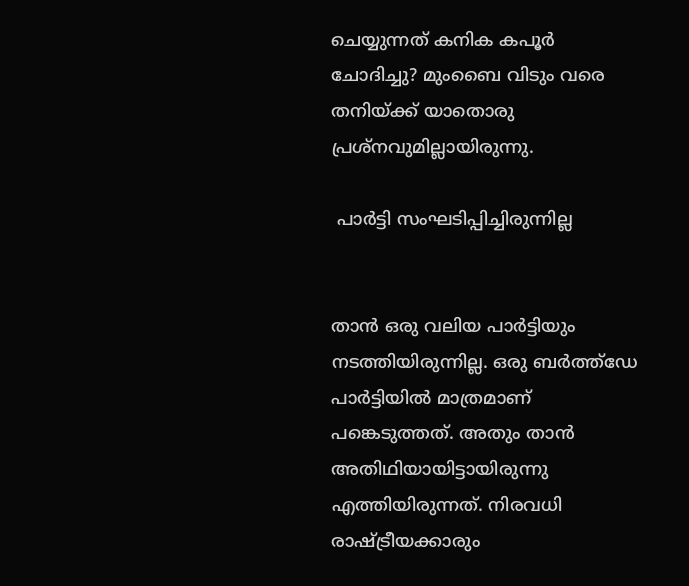ചെയ്യുന്നത് കനിക കപൂർ ചോദിച്ചു? മുംബൈ വിടും വരെ തനിയ്ക്ക് യാതൊരു പ്രശ്നവുമില്ലായിരുന്നു.

 പാർട്ടി സംഘടിപ്പിച്ചിരുന്നില്ല


താൻ ഒരു വലിയ പാർട്ടിയും നടത്തിയിരുന്നില്ല. ഒരു ബർത്ത്ഡേ പാർട്ടിയിൽ മാത്രമാണ് പങ്കെടുത്തത്. അതും താൻ അതിഥിയായിട്ടായിരുന്നു എത്തിയിരുന്നത്. നിരവധി രാഷ്ട്രീയക്കാരും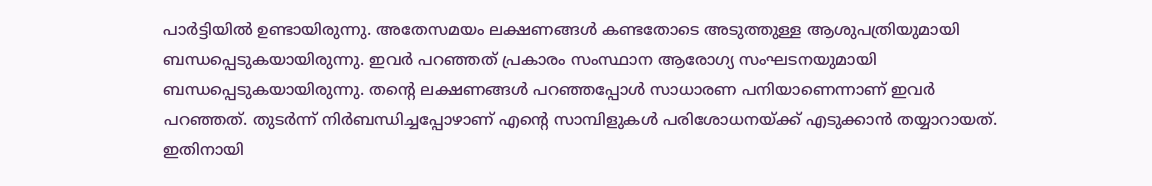പാർട്ടിയിൽ ഉണ്ടായിരുന്നു. അതേസമയം ലക്ഷണങ്ങൾ കണ്ടതോടെ അടുത്തുള്ള ആശുപത്രിയുമായി ബന്ധപ്പെടുകയായിരുന്നു. ഇവർ പറഞ്ഞത് പ്രകാരം സംസ്ഥാന ആരോഗ്യ സംഘടനയുമായി ബന്ധപ്പെടുകയായിരുന്നു. തന്റെ ലക്ഷണങ്ങൾ പറഞ്ഞപ്പോൾ സാധാരണ പനിയാണെന്നാണ് ഇവർ പറഞ്ഞത്. തുടർന്ന് നിർബന്ധിച്ചപ്പോഴാണ് എന്റെ സാമ്പിളുകൾ പരിശോധനയ്ക്ക് എടുക്കാൻ തയ്യാറായത്. ഇതിനായി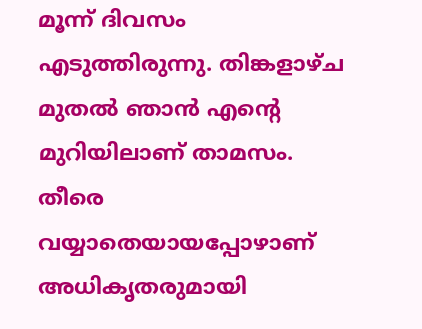മൂന്ന് ദിവസം എടുത്തിരുന്നു. തിങ്കളാഴ്ച മുതൽ ഞാൻ എന്റെ മുറിയിലാണ് താമസം. തീരെ വയ്യാതെയായപ്പോഴാണ് അധികൃതരുമായി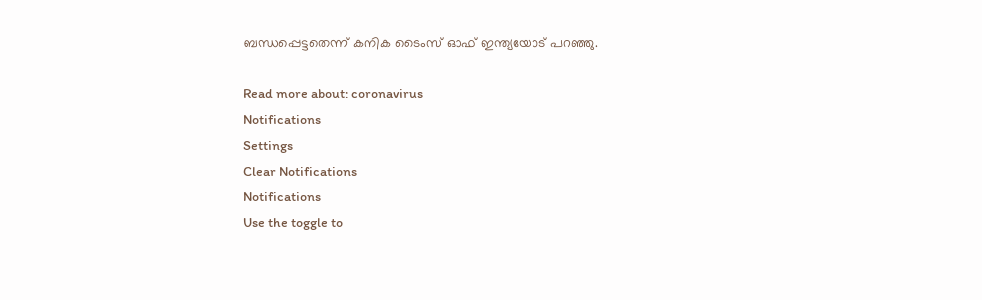ബന്ധപ്പെട്ടതെന്ന് കനിക ടൈംസ് ഓഫ് ഇന്ത്യയോട് പറഞ്ഞു.

Read more about: coronavirus
Notifications
Settings
Clear Notifications
Notifications
Use the toggle to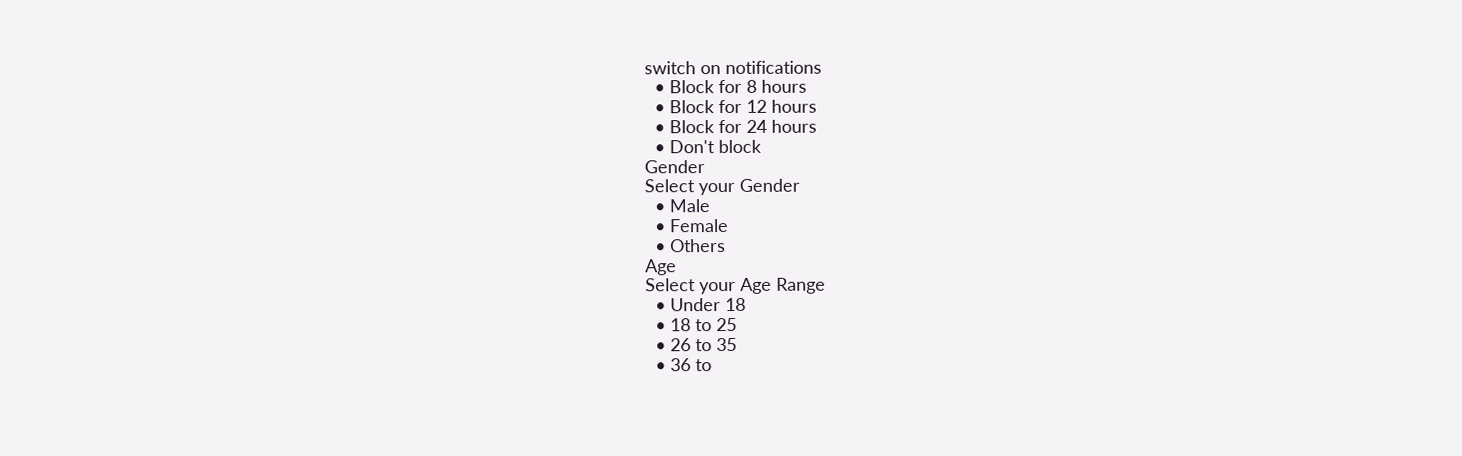switch on notifications
  • Block for 8 hours
  • Block for 12 hours
  • Block for 24 hours
  • Don't block
Gender
Select your Gender
  • Male
  • Female
  • Others
Age
Select your Age Range
  • Under 18
  • 18 to 25
  • 26 to 35
  • 36 to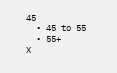45
  • 45 to 55
  • 55+
X